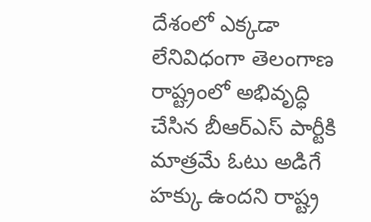దేశంలో ఎక్కడా లేనివిధంగా తెలంగాణ రాష్ట్రంలో అభివృద్ధి చేసిన బీఆర్ఎస్ పార్టీకి మాత్రమే ఓటు అడిగే హక్కు ఉందని రాష్ట్ర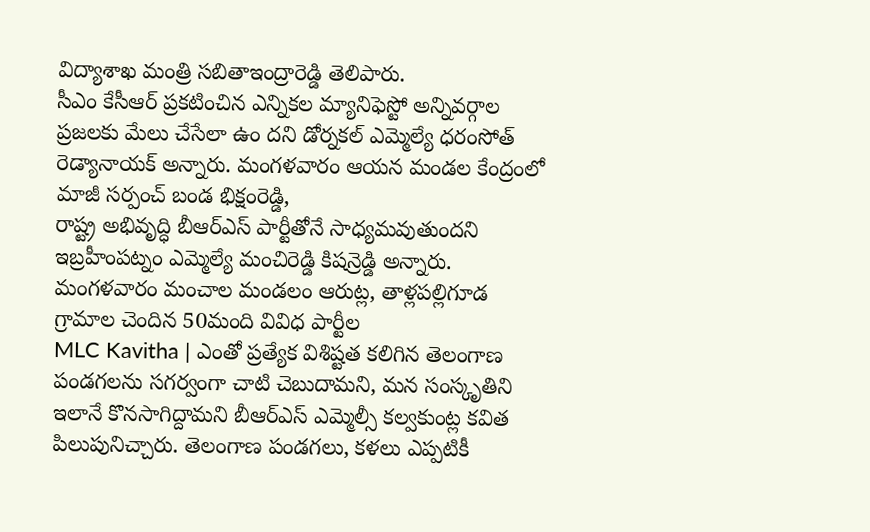విద్యాశాఖ మంత్రి సబితాఇంద్రారెడ్డి తెలిపారు.
సీఎం కేసీఆర్ ప్రకటించిన ఎన్నికల మ్యానిఫెస్టో అన్నివర్గాల ప్రజలకు మేలు చేసేలా ఉం దని డోర్నకల్ ఎమ్మెల్యే ధరంసోత్ రెడ్యానాయక్ అన్నారు. మంగళవారం ఆయన మండల కేంద్రంలో మాజీ సర్పంచ్ బండ భిక్షంరెడ్డి,
రాష్ట్ర అభివృద్ధి బీఆర్ఎస్ పార్టీతోనే సాధ్యమవుతుందని ఇబ్రహీంపట్నం ఎమ్మెల్యే మంచిరెడ్డి కిషన్రెడ్డి అన్నారు. మంగళవారం మంచాల మండలం ఆరుట్ల, తాళ్లపల్లిగూడ గ్రామాల చెందిన 50మంది వివిధ పార్టీల
MLC Kavitha | ఎంతో ప్రత్యేక విశిష్టత కలిగిన తెలంగాణ పండగలను సగర్వంగా చాటి చెబుదామని, మన సంస్కృతిని ఇలానే కొనసాగిద్దామని బీఆర్ఎస్ ఎమ్మెల్సీ కల్వకుంట్ల కవిత పిలుపునిచ్చారు. తెలంగాణ పండగలు, కళలు ఎప్పటికీ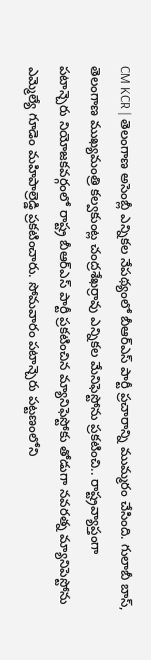CM KCR | తెలంగాణ అసెంబ్లీ ఎన్నికల నేపథ్యంలో బీఆర్ఎస్ పార్టీ ప్రచారాన్ని ముమ్మరం చేసింది. గులాబీ బాస్, తెలంగాణ ముఖ్యమంత్రి కల్వకుంట్ల చంద్రశేఖర్రావు ఎన్నికల మేనిఫెస్టోను ప్రకటించి.. రాష్ట్రవ్యాప్తంగా
పటాన్చెరు నియోజకవర్గంలో రాష్ట్ర బీఆర్ఎస్ పార్టీ ప్రకటించిన మ్యానిఫెస్టోకు తోడుగా నవరత్న మ్యానిపెస్టోను ఎమ్మెల్యే గూడెం మహిపాల్రెడ్డి ప్రకటించారు. సోమవారం పటాన్చెరు పట్టణంలోని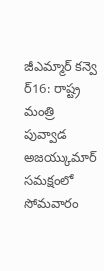జీఎమ్మార్ కన్వె
ర్16: రాష్ట్ర మంత్రి పువ్వాడ అజయ్కుమార్ సమక్షంలో సోమవారం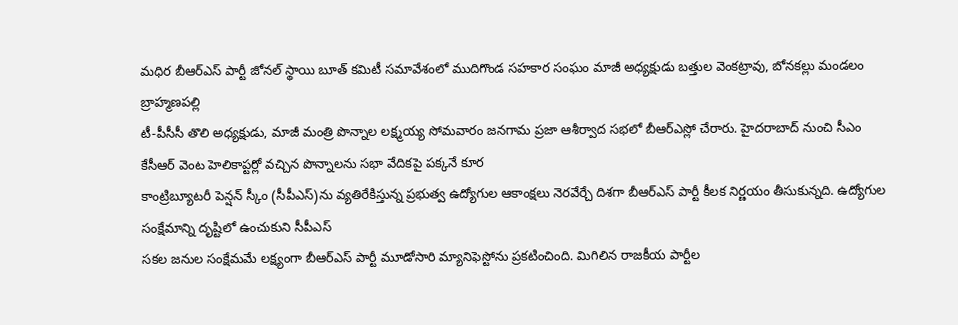మధిర బీఆర్ఎస్ పార్టీ జోనల్ స్థాయి బూత్ కమిటీ సమావేశంలో ముదిగొండ సహకార సంఘం మాజీ అధ్యక్షుడు బత్తుల వెంకట్రావు, బోనకల్లు మండలం బ్రాహ్మణపల్లి
టీ-పీసీసీ తొలి అధ్యక్షుడు, మాజీ మంత్రి పొన్నాల లక్ష్మయ్య సోమవారం జనగామ ప్రజా ఆశీర్వాద సభలో బీఆర్ఎస్లో చేరారు. హైదరాబాద్ నుంచి సీఎం కేసీఆర్ వెంట హెలికాప్టర్లో వచ్చిన పొన్నాలను సభా వేదికపై పక్కనే కూర
కాంట్రిబ్యూటరీ పెన్షన్ స్కీం (సీపీఎస్)ను వ్యతిరేకిస్తున్న ప్రభుత్వ ఉద్యోగుల ఆకాంక్షలు నెరవేర్చే దిశగా బీఆర్ఎస్ పార్టీ కీలక నిర్ణయం తీసుకున్నది. ఉద్యోగుల సంక్షేమాన్ని దృష్టిలో ఉంచుకుని సీపీఎస్
సకల జనుల సంక్షేమమే లక్ష్యంగా బీఆర్ఎస్ పార్టీ మూడోసారి మ్యానిఫెస్టోను ప్రకటించింది. మిగిలిన రాజకీయ పార్టీల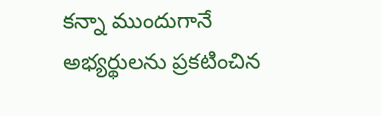కన్నా ముందుగానే అభ్యర్థులను ప్రకటించిన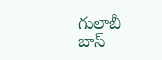గులాబీ బాస్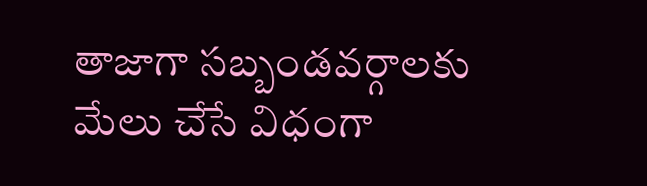తాజాగా సబ్బండవర్గాలకు మేలు చేసే విధంగా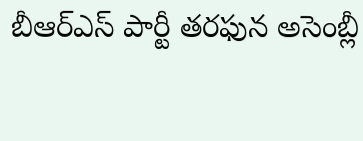బీఆర్ఎస్ పార్టీ తరఫున అసెంబ్లీ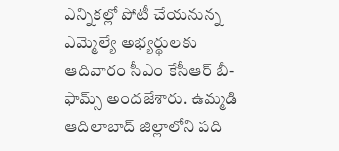ఎన్నికల్లో పోటీ చేయనున్న ఎమ్మెల్యే అభ్యర్థులకు ఆదివారం సీఎం కేసీఆర్ బీ-ఫామ్స్ అందజేశారు. ఉమ్మడి ఆదిలాబాద్ జిల్లాలోని పది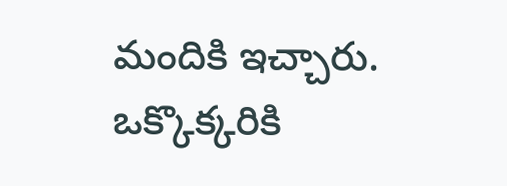మందికి ఇచ్చారు. ఒక్కొక్కరికి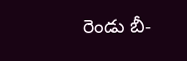రెండు బీ-